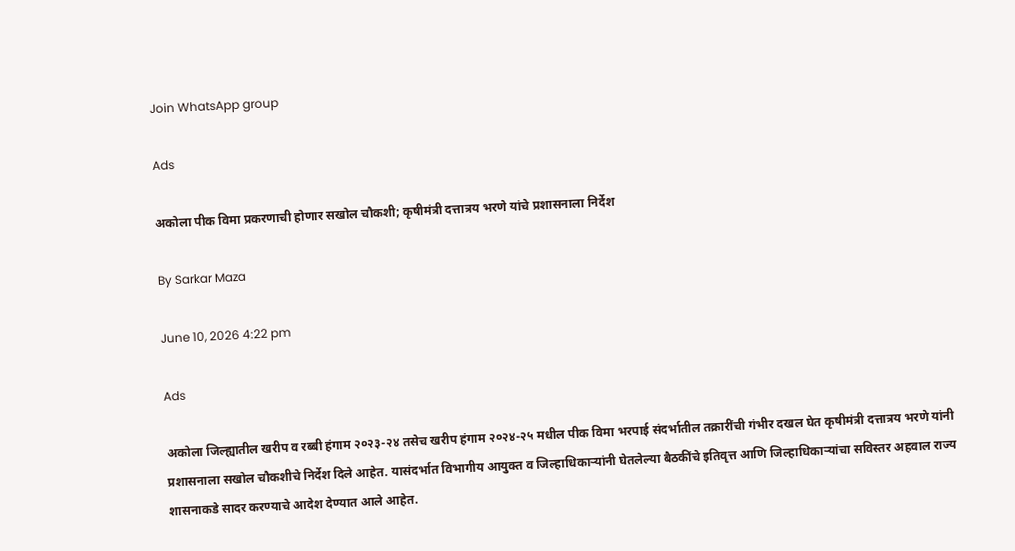Join WhatsApp group

Ads

अकोला पीक विमा प्रकरणाची होणार सखोल चौकशी; कृषीमंत्री दत्तात्रय भरणे यांचे प्रशासनाला निर्देश

By Sarkar Maza

June 10, 2026 4:22 pm

Ads

अकोला जिल्ह्यातील खरीप व रब्बी हंगाम २०२३-२४ तसेच खरीप हंगाम २०२४-२५ मधील पीक विमा भरपाई संदर्भातील तक्रारींची गंभीर दखल घेत कृषीमंत्री दत्तात्रय भरणे यांनी प्रशासनाला सखोल चौकशीचे निर्देश दिले आहेत. यासंदर्भात विभागीय आयुक्त व जिल्हाधिकाऱ्यांनी घेतलेल्या बैठकींचे इतिवृत्त आणि जिल्हाधिकाऱ्यांचा सविस्तर अहवाल राज्य शासनाकडे सादर करण्याचे आदेश देण्यात आले आहेत.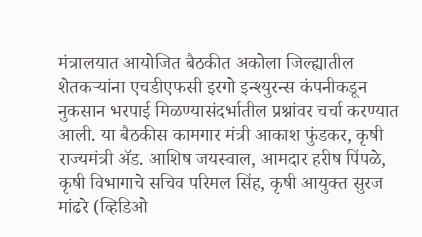मंत्रालयात आयोजित बैठकीत अकोला जिल्ह्यातील शेतकऱ्यांना एचडीएफसी इरगो इन्श्युरन्स कंपनीकडून नुकसान भरपाई मिळण्यासंदर्भातील प्रश्नांवर चर्चा करण्यात आली. या बैठकीस कामगार मंत्री आकाश फुंडकर, कृषी राज्यमंत्री ॲड. आशिष जयस्वाल, आमदार हरीष पिंपळे, कृषी विभागाचे सचिव परिमल सिंह, कृषी आयुक्त सुरज मांढरे (व्हिडिओ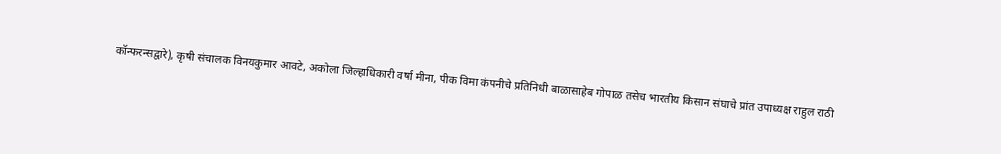कॉन्फरन्सद्वारे), कृषी संचालक विनयकुमार आवटे, अकोला जिल्हाधिकारी वर्षा मीना, पीक विमा कंपनीचे प्रतिनिधी बाळासाहेब गोपाळ तसेच भारतीय किसान संघाचे प्रांत उपाध्यक्ष राहुल राठी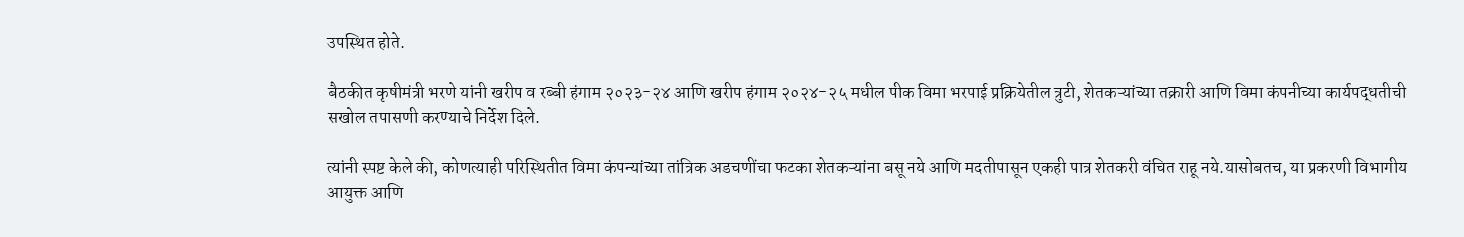उपस्थित होते.

बैठकीत कृषीमंत्री भरणे यांनी खरीप व रब्बी हंगाम २०२३-२४ आणि खरीप हंगाम २०२४-२५ मधील पीक विमा भरपाई प्रक्रियेतील त्रुटी, शेतकऱ्यांच्या तक्रारी आणि विमा कंपनीच्या कार्यपद्धतीची सखोल तपासणी करण्याचे निर्देश दिले.

त्यांनी स्पष्ट केले की, कोणत्याही परिस्थितीत विमा कंपन्यांच्या तांत्रिक अडचणींचा फटका शेतकऱ्यांना बसू नये आणि मदतीपासून एकही पात्र शेतकरी वंचित राहू नये.यासोबतच, या प्रकरणी विभागीय आयुक्त आणि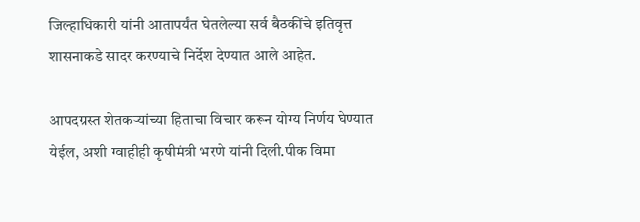जिल्हाधिकारी यांनी आतापर्यंत घेतलेल्या सर्व बैठकींचे इतिवृत्त शासनाकडे सादर करण्याचे निर्देश देण्यात आले आहेत.

आपदग्रस्त शेतकऱ्यांच्या हिताचा विचार करून योग्य निर्णय घेण्यात येईल, अशी ग्वाहीही कृषीमंत्री भरणे यांनी दिली.पीक विमा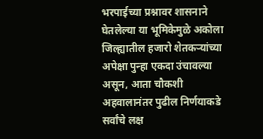भरपाईच्या प्रश्नावर शासनाने घेतलेल्या या भूमिकेमुळे अकोला जिल्ह्यातील हजारो शेतकऱ्यांच्या अपेक्षा पुन्हा एकदा उंचावल्या असून, आता चौकशी अहवालानंतर पुढील निर्णयाकडे सर्वांचे लक्ष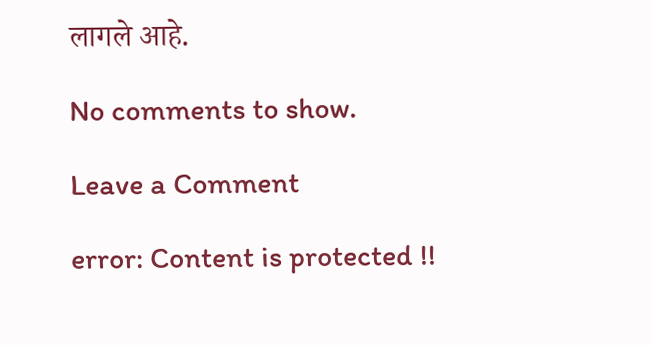लागले आहे.

No comments to show.

Leave a Comment

error: Content is protected !!